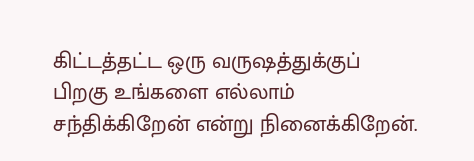கிட்டத்தட்ட ஒரு வருஷத்துக்குப் பிறகு உங்களை எல்லாம் சந்திக்கிறேன் என்று நினைக்கிறேன்.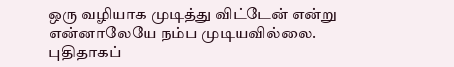ஒரு வழியாக முடித்து விட்டேன் என்று என்னாலேயே நம்ப முடியவில்லை. புதிதாகப்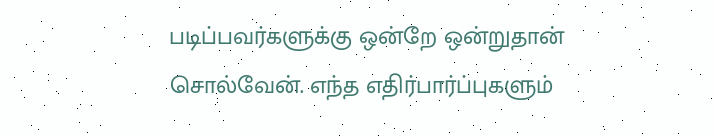படிப்பவர்களுக்கு ஒன்றே ஒன்றுதான் சொல்வேன். எந்த எதிர்பார்ப்புகளும்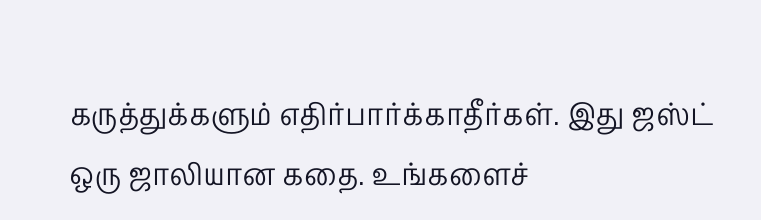கருத்துக்களும் எதிர்பார்க்காதீர்கள். இது ஜஸ்ட் ஒரு ஜாலியான கதை. உங்களைச்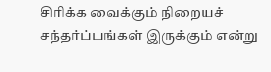சிரிக்க வைக்கும் நிறையச் சந்தர்ப்பங்கள் இருக்கும் என்று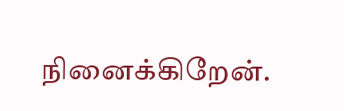நினைக்கிறேன்.